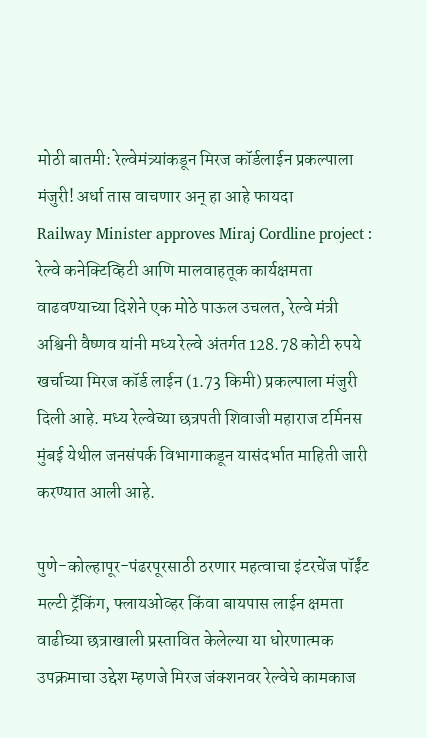मोठी बातमी: रेल्वेमंत्र्यांकडून मिरज कॉर्डलाईन प्रकल्पाला मंजुरी! अर्धा तास वाचणार अन् हा आहे फायदा
Railway Minister approves Miraj Cordline project : रेल्वे कनेक्टिव्हिटी आणि मालवाहतूक कार्यक्षमता वाढवण्याच्या दिशेने एक मोठे पाऊल उचलत, रेल्वे मंत्री अश्विनी वैष्णव यांनी मध्य रेल्वे अंतर्गत 128.78 कोटी रुपये खर्चाच्या मिरज कॉर्ड लाईन (1.73 किमी) प्रकल्पाला मंजुरी दिली आहे. मध्य रेल्वेच्या छत्रपती शिवाजी महाराज टर्मिनस मुंबई येथील जनसंपर्क विभागाकडून यासंदर्भात माहिती जारी करण्यात आली आहे.

पुणे-कोल्हापूर-पंढरपूरसाठी ठरणार महत्वाचा इंटरचेंज पॉईंट
मल्टी ट्रॅकिंग, फ्लायओव्हर किंवा बायपास लाईन क्षमता वाढीच्या छत्राखाली प्रस्तावित केलेल्या या धोरणात्मक उपक्रमाचा उद्देश म्हणजे मिरज जंक्शनवर रेल्वेचे कामकाज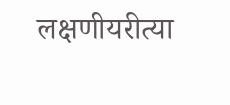लक्षणीयरीत्या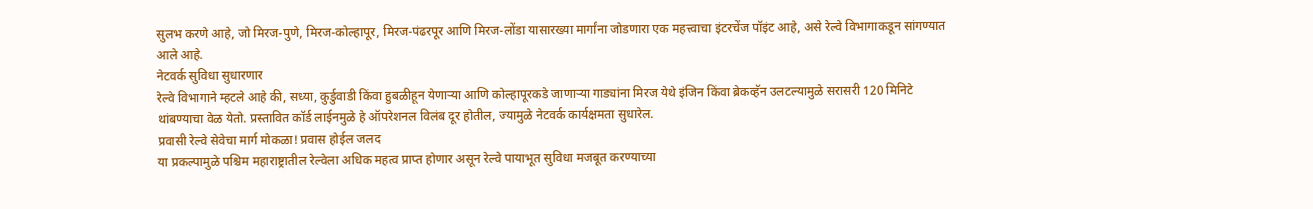सुलभ करणे आहे, जो मिरज-पुणे, मिरज-कोल्हापूर, मिरज-पंढरपूर आणि मिरज-लोंडा यासारख्या मार्गांना जोडणारा एक महत्त्वाचा इंटरचेंज पॉइंट आहे, असे रेल्वे विभागाकडून सांगण्यात आले आहे.
नेटवर्क सुविधा सुधारणार
रेल्वे विभागाने म्हटले आहे की, सध्या, कुर्डुवाडी किंवा हुबळीहून येणाऱ्या आणि कोल्हापूरकडे जाणाऱ्या गाड्यांना मिरज येथे इंजिन किंवा ब्रेकव्हॅन उलटल्यामुळे सरासरी 120 मिनिटे थांबण्याचा वेळ येतो. प्रस्तावित कॉर्ड लाईनमुळे हे ऑपरेशनल विलंब दूर होतील, ज्यामुळे नेटवर्क कार्यक्षमता सुधारेल.
प्रवासी रेल्वे सेवेचा मार्ग मोकळा! प्रवास होईल जलद
या प्रकल्पामुळे पश्चिम महाराष्ट्रातील रेल्वेला अधिक महत्व प्राप्त होणार असून रेल्वे पायाभूत सुविधा मजबूत करण्याच्या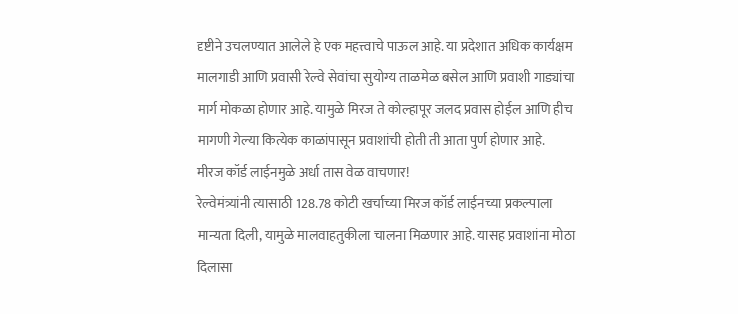दृष्टीने उचलण्यात आलेले हे एक महत्त्वाचे पाऊल आहे. या प्रदेशात अधिक कार्यक्षम मालगाडी आणि प्रवासी रेल्वे सेवांचा सुयोग्य ताळमेळ बसेल आणि प्रवाशी गाड्यांचा मार्ग मोकळा होणार आहे. यामुळे मिरज ते कोल्हापूर जलद प्रवास होईल आणि हीच मागणी गेल्या कित्येक काळांपासून प्रवाशांची होती ती आता पुर्ण होणार आहे.
मीरज कॉर्ड लाईनमुळे अर्धा तास वेळ वाचणार!
रेल्वेमंत्र्यांनी त्यासाठी 128.78 कोटी खर्चाच्या मिरज कॉर्ड लाईनच्या प्रकल्पाला मान्यता दिली, यामुळे मालवाहतुकीला चालना मिळणार आहे. यासह प्रवाशांना मोठा दिलासा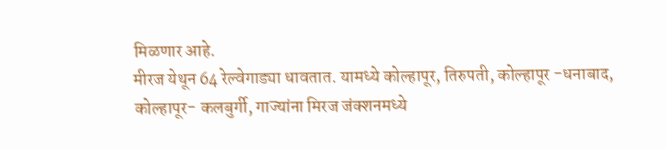मिळणार आहे.
मीरज येथून 64 रेल्वेगाड्या धावतात. यामध्ये कोल्हापूर, तिरुपती, कोल्हापूर -धनाबाद, कोल्हापूर- कलबुर्गी, गाज्यांना मिरज जंक्शनमध्ये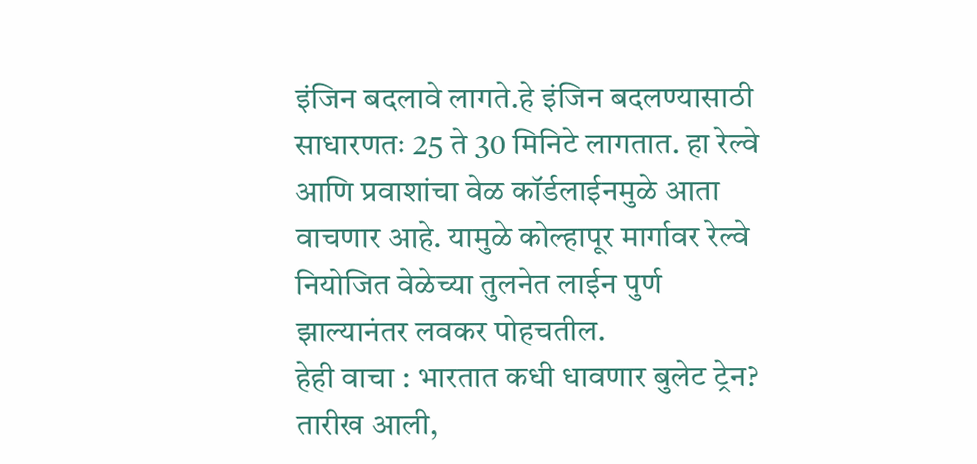इंजिन बदलावे लागते.हे इंजिन बदलण्यासाठी साधारणतः 25 ते 30 मिनिटे लागतात. हा रेल्वे आणि प्रवाशांचा वेळ कॉर्डलाईनमुळे आता वाचणार आहे. यामुळे कोल्हापूर मार्गावर रेल्वे नियोजित वेळेच्या तुलनेत लाईन पुर्ण झाल्यानंतर लवकर पोहचतील.
हेही वाचा : भारतात कधी धावणार बुलेट ट्रेन? तारीख आली,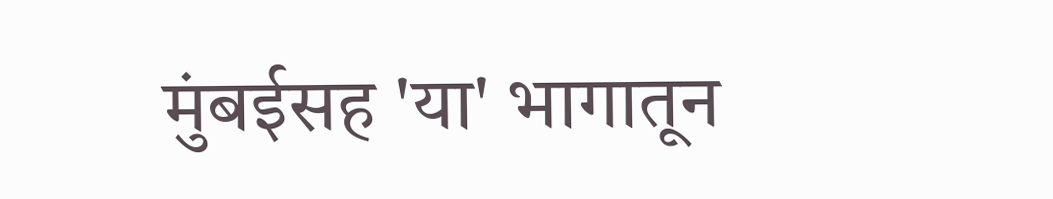मुंबईसह 'या' भागातून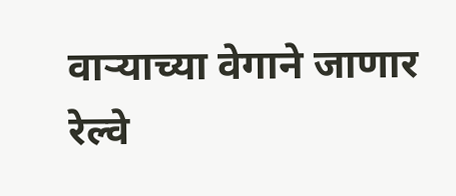वाऱ्याच्या वेगाने जाणार रेल्वे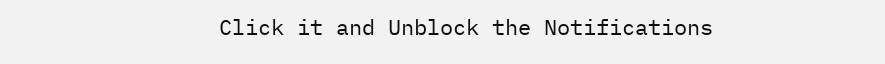Click it and Unblock the Notifications